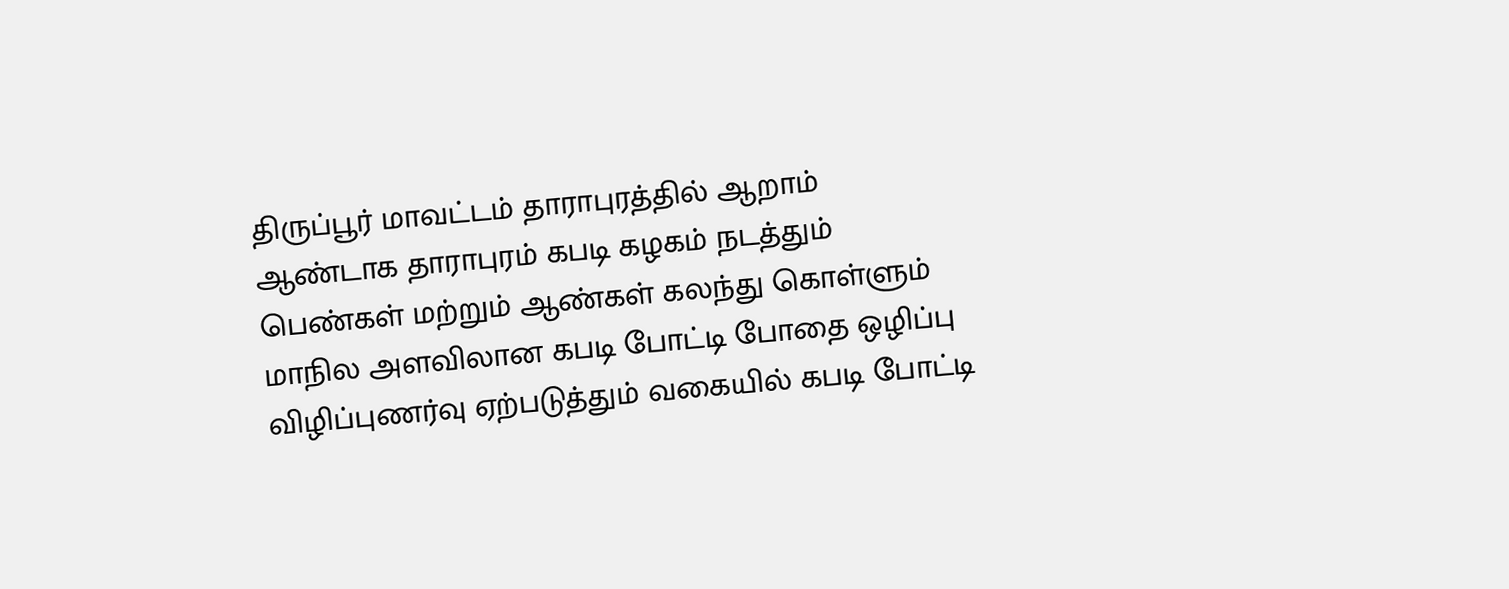திருப்பூர் மாவட்டம் தாராபுரத்தில் ஆறாம் ஆண்டாக தாராபுரம் கபடி கழகம் நடத்தும் பெண்கள் மற்றும் ஆண்கள் கலந்து கொள்ளும் மாநில அளவிலான கபடி போட்டி போதை ஒழிப்பு விழிப்புணர்வு ஏற்படுத்தும் வகையில் கபடி போட்டி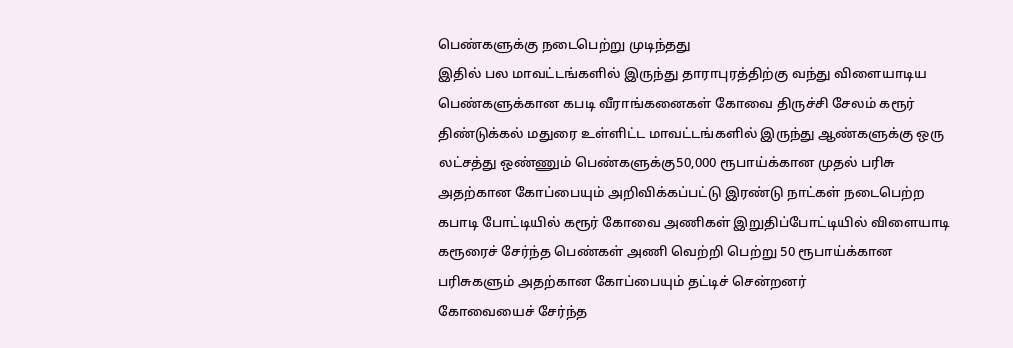பெண்களுக்கு நடைபெற்று முடிந்தது
இதில் பல மாவட்டங்களில் இருந்து தாராபுரத்திற்கு வந்து விளையாடிய பெண்களுக்கான கபடி வீராங்கனைகள் கோவை திருச்சி சேலம் கரூர் திண்டுக்கல் மதுரை உள்ளிட்ட மாவட்டங்களில் இருந்து ஆண்களுக்கு ஒரு லட்சத்து ஒண்ணும் பெண்களுக்கு50,000 ரூபாய்க்கான முதல் பரிசு அதற்கான கோப்பையும் அறிவிக்கப்பட்டு இரண்டு நாட்கள் நடைபெற்ற கபாடி போட்டியில் கரூர் கோவை அணிகள் இறுதிப்போட்டியில் விளையாடி கரூரைச் சேர்ந்த பெண்கள் அணி வெற்றி பெற்று 50 ரூபாய்க்கான பரிசுகளும் அதற்கான கோப்பையும் தட்டிச் சென்றனர்
கோவையைச் சேர்ந்த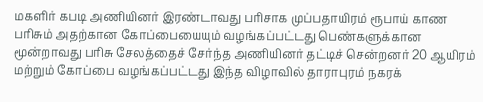மகளிர் கபடி அணியினர் இரண்டாவது பரிசாக முப்பதாயிரம் ரூபாய் காண பரிசும் அதற்கான கோப்பையையும் வழங்கப்பட்டது பெண்களுக்கான மூன்றாவது பரிசு சேலத்தைச் சேர்ந்த அணியினர் தட்டிச் சென்றனர் 20 ஆயிரம் மற்றும் கோப்பை வழங்கப்பட்டது இந்த விழாவில் தாராபுரம் நகரக்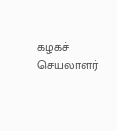கழகச் செயலாளர்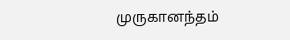முருகானந்தம்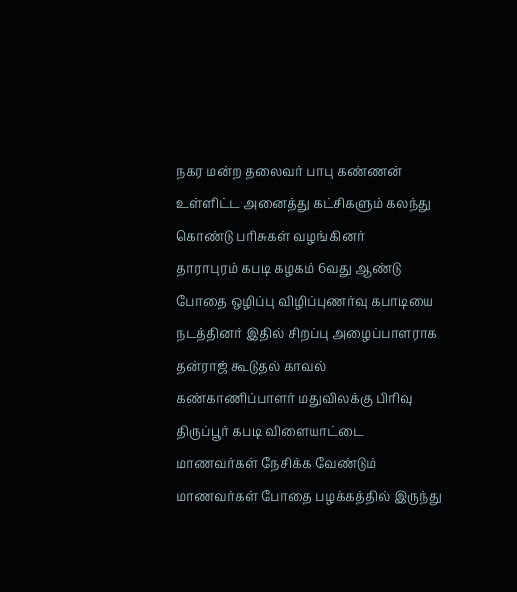நகர மன்ற தலைவர் பாபு கண்ணன் உள்ளிட்ட அனைத்து கட்சிகளும் கலந்து கொண்டு பரிசுகள் வழங்கினர்
தாராபுரம் கபடி கழகம் 6வது ஆண்டு போதை ஒழிப்பு விழிப்புணர்வு கபாடியை நடத்தினர் இதில் சிறப்பு அழைப்பாளராக தன்ராஜ் கூடுதல் காவல் கண்காணிப்பாளர் மதுவிலக்கு பிரிவு திருப்பூர் கபடி விளையாட்டை மாணவர்கள் நேசிக்க வேண்டும் மாணவர்கள் போதை பழக்கத்தில் இருந்து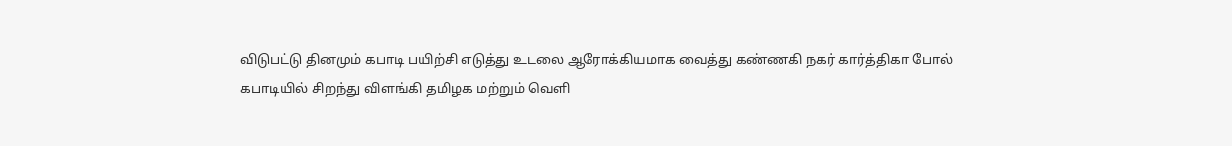விடுபட்டு தினமும் கபாடி பயிற்சி எடுத்து உடலை ஆரோக்கியமாக வைத்து கண்ணகி நகர் கார்த்திகா போல் கபாடியில் சிறந்து விளங்கி தமிழக மற்றும் வெளி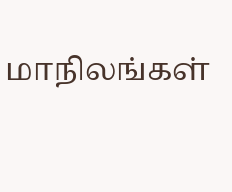மாநிலங்கள்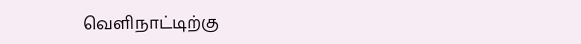வெளிநாட்டிற்கு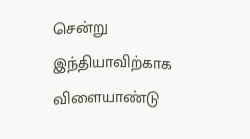சென்று இந்தியாவிற்காக விளையாண்டு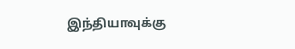இந்தியாவுக்கு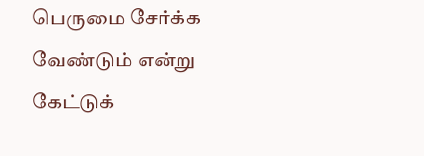பெருமை சேர்க்க வேண்டும் என்று கேட்டுக்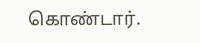கொண்டார்.